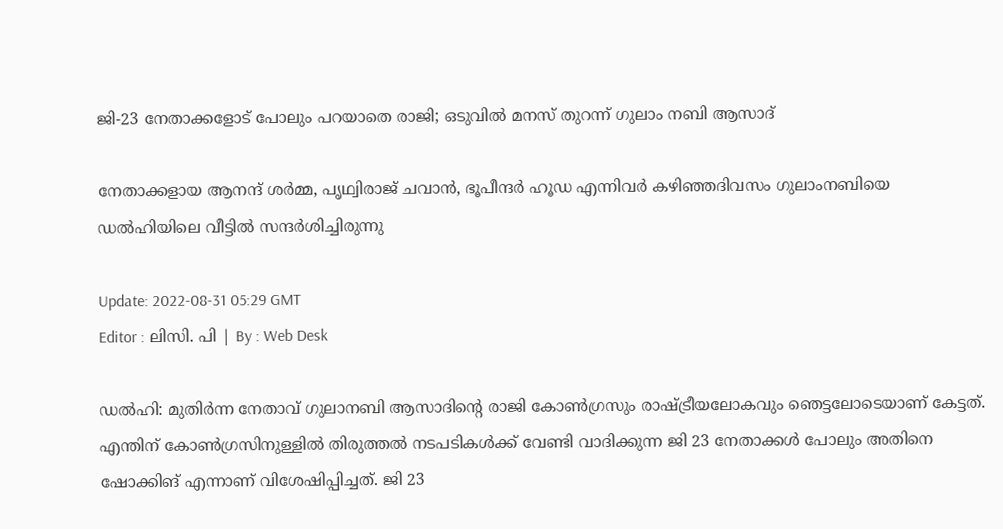ജി-23 നേതാക്കളോട് പോലും പറയാതെ രാജി; ഒടുവിൽ മനസ് തുറന്ന് ഗുലാം നബി ആസാദ്

നേതാക്കളായ ആനന്ദ് ശർമ്മ, പൃഥ്വിരാജ് ചവാൻ, ഭൂപീന്ദർ ഹൂഡ എന്നിവർ കഴിഞ്ഞദിവസം ഗുലാംനബിയെ ഡൽഹിയിലെ വീട്ടിൽ സന്ദർശിച്ചിരുന്നു

Update: 2022-08-31 05:29 GMT
Editor : ലിസി. പി | By : Web Desk

ഡൽഹി: മുതിർന്ന നേതാവ് ഗുലാനബി ആസാദിന്റെ രാജി കോൺഗ്രസും രാഷ്ട്രീയലോകവും ഞെട്ടലോടെയാണ് കേട്ടത്. എന്തിന് കോൺഗ്രസിനുള്ളിൽ തിരുത്തൽ നടപടികൾക്ക് വേണ്ടി വാദിക്കുന്ന ജി 23 നേതാക്കൾ പോലും അതിനെ ഷോക്കിങ് എന്നാണ് വിശേഷിപ്പിച്ചത്. ജി 23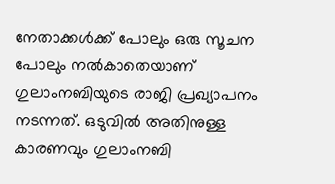നേതാക്കൾക്ക് പോലും ഒരു സൂചന പോലും നൽകാതെയാണ് ഗുലാംനബിയുടെ രാജി പ്രഖ്യാപനം നടന്നത്. ഒടുവിൽ അതിനുള്ള കാരണവും ഗുലാംനബി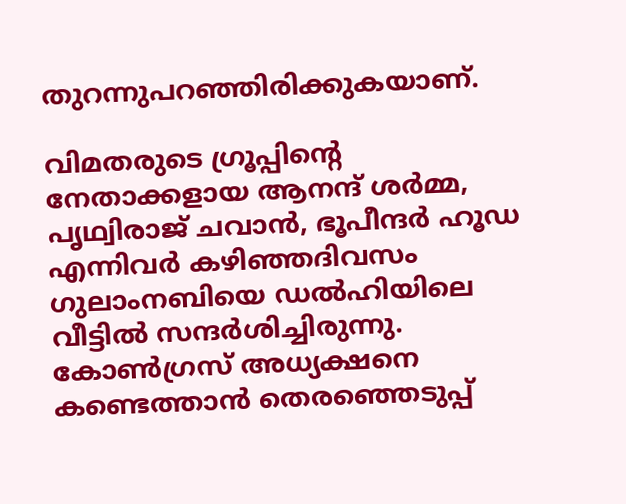തുറന്നുപറഞ്ഞിരിക്കുകയാണ്.

വിമതരുടെ ഗ്രൂപ്പിന്റെ നേതാക്കളായ ആനന്ദ് ശർമ്മ, പൃഥ്വിരാജ് ചവാൻ, ഭൂപീന്ദർ ഹൂഡ എന്നിവർ കഴിഞ്ഞദിവസം ഗുലാംനബിയെ ഡൽഹിയിലെ വീട്ടിൽ സന്ദർശിച്ചിരുന്നു. കോൺഗ്രസ് അധ്യക്ഷനെ കണ്ടെത്താന്‍ തെരഞ്ഞെടുപ്പ്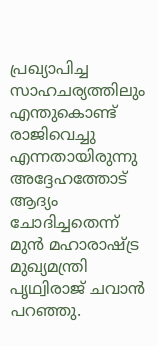പ്രഖ്യാപിച്ച സാഹചര്യത്തിലും എന്തുകൊണ്ട് രാജിവെച്ചു എന്നതായിരുന്നു അദ്ദേഹത്തോട് ആദ്യം ചോദിച്ചതെന്ന് മുൻ മഹാരാഷ്ട്ര മുഖ്യമന്ത്രി പൃഥ്വിരാജ് ചവാൻ പറഞ്ഞു.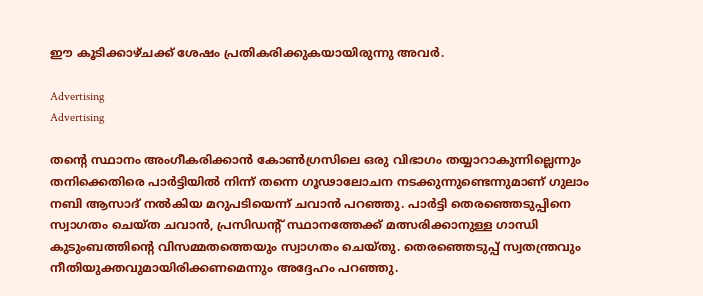ഈ കൂടിക്കാഴ്ചക്ക് ശേഷം പ്രതികരിക്കുകയായിരുന്നു അവർ.

Advertising
Advertising

തന്റെ സ്ഥാനം അംഗീകരിക്കാൻ കോൺഗ്രസിലെ ഒരു വിഭാഗം തയ്യാറാകുന്നില്ലെന്നും തനിക്കെതിരെ പാർട്ടിയിൽ നിന്ന് തന്നെ ഗൂഢാലോചന നടക്കുന്നുണ്ടെന്നുമാണ് ഗുലാം നബി ആസാദ് നൽകിയ മറുപടിയെന്ന് ചവാൻ പറഞ്ഞു. പാർട്ടി തെരഞ്ഞെടുപ്പിനെ സ്വാഗതം ചെയ്ത ചവാൻ, പ്രസിഡന്റ് സ്ഥാനത്തേക്ക് മത്സരിക്കാനുള്ള ഗാന്ധി കുടുംബത്തിന്റെ വിസമ്മതത്തെയും സ്വാഗതം ചെയ്തു. തെരഞ്ഞെടുപ്പ് സ്വതന്ത്രവും നീതിയുക്തവുമായിരിക്കണമെന്നും അദ്ദേഹം പറഞ്ഞു.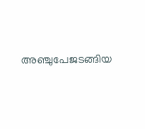അഞ്ചുപേജടങ്ങിയ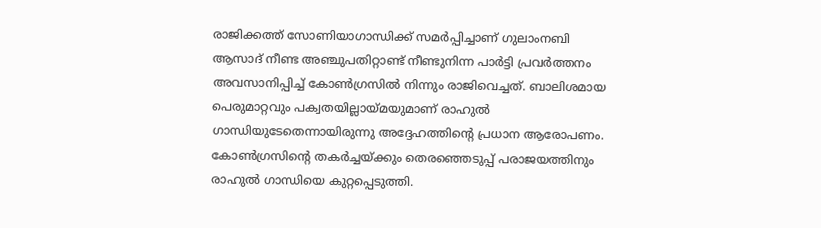രാജിക്കത്ത് സോണിയാഗാന്ധിക്ക് സമർപ്പിച്ചാണ് ഗുലാംനബി ആസാദ് നീണ്ട അഞ്ചുപതിറ്റാണ്ട് നീണ്ടുനിന്ന പാർട്ടി പ്രവർത്തനം അവസാനിപ്പിച്ച് കോൺഗ്രസിൽ നിന്നും രാജിവെച്ചത്. ബാലിശമായ പെരുമാറ്റവും പക്വതയില്ലായ്മയുമാണ് രാഹുൽ ഗാന്ധിയുടേതെന്നായിരുന്നു അദ്ദേഹത്തിന്റെ പ്രധാന ആരോപണം. കോൺഗ്രസിന്റെ തകർച്ചയ്ക്കും തെരഞ്ഞെടുപ്പ് പരാജയത്തിനും രാഹുൽ ഗാന്ധിയെ കുറ്റപ്പെടുത്തി.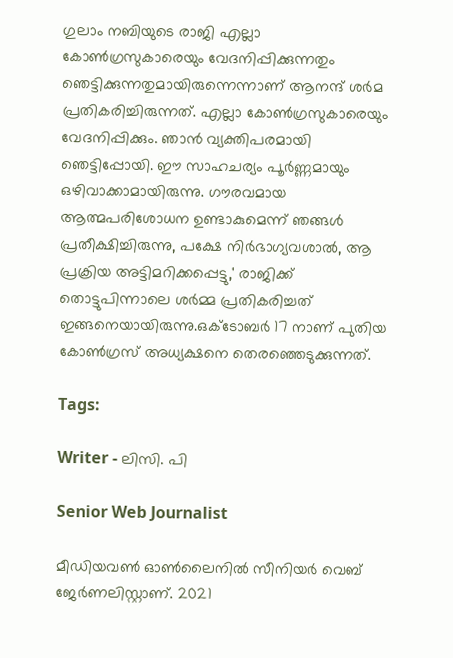ഗുലാം നബിയുടെ രാജി എല്ലാ കോൺഗ്രസുകാരെയും വേദനിപ്പിക്കുന്നതും ഞെട്ടിക്കുന്നതുമായിരുന്നെന്നാണ് ആനന്ദ് ശർമ പ്രതികരിച്ചിരുന്നത്. എല്ലാ കോൺഗ്രസുകാരെയും വേദനിപ്പിക്കും. ഞാൻ വ്യക്തിപരമായി ഞെട്ടിപ്പോയി. ഈ സാഹചര്യം പൂർണ്ണമായും ഒഴിവാക്കാമായിരുന്നു. ഗൗരവമായ ആത്മപരിശോധന ഉണ്ടാകുമെന്ന് ഞങ്ങൾ പ്രതീക്ഷിച്ചിരുന്നു, പക്ഷേ നിർഭാഗ്യവശാൽ, ആ പ്രക്രിയ അട്ടിമറിക്കപ്പെട്ടു,' രാജിക്ക് തൊട്ടുപിന്നാലെ ശർമ്മ പ്രതികരിച്ചത് ഇങ്ങനെയായിരുന്നു.ഒക്ടോബർ 17 നാണ് പുതിയ കോൺഗ്രസ് അധ്യക്ഷനെ തെരഞ്ഞെടുക്കുന്നത്.

Tags:

Writer - ലിസി. പി

Senior Web Journalist

മീഡിയവൺ ഓൺലൈനിൽ സീനിയർ വെബ് ജേർണലിസ്റ്റാണ്. 2021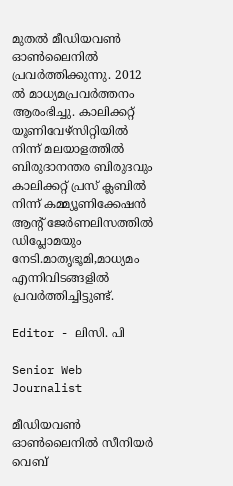മുതൽ മീഡിയവൺ ഓൺലൈനിൽ പ്രവർത്തിക്കുന്നു. 2012 ല്‍ മാധ്യമപ്രവര്‍ത്തനം ആരംഭിച്ചു. കാലിക്കറ്റ് യൂണിവേഴ്‌സിറ്റിയിൽ നിന്ന് മലയാളത്തിൽ ബിരുദാനന്തര ബിരുദവും കാലിക്കറ്റ് പ്രസ് ക്ലബിൽ നിന്ന് കമ്മ്യൂണിക്കേഷൻ ആന്റ് ജേർണലിസത്തിൽ ഡിപ്ലോമയും നേടി.മാതൃഭൂമി,മാധ്യമം എന്നിവിടങ്ങളിൽ പ്രവർത്തിച്ചിട്ടുണ്ട്.

Editor - ലിസി. പി

Senior Web Journalist

മീഡിയവൺ ഓൺലൈനിൽ സീനിയർ വെബ്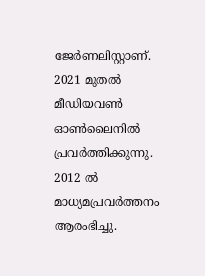ജേർണലിസ്റ്റാണ്. 2021 മുതൽ മീഡിയവൺ ഓൺലൈനിൽ പ്രവർത്തിക്കുന്നു. 2012 ല്‍ മാധ്യമപ്രവര്‍ത്തനം ആരംഭിച്ചു.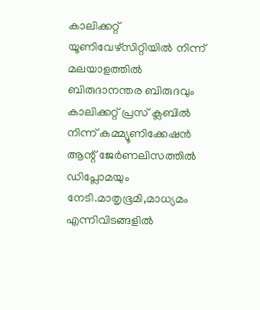കാലിക്കറ്റ് യൂണിവേഴ്‌സിറ്റിയിൽ നിന്ന് മലയാളത്തിൽ ബിരുദാനന്തര ബിരുദവും കാലിക്കറ്റ് പ്രസ് ക്ലബിൽ നിന്ന് കമ്മ്യൂണിക്കേഷൻ ആന്റ് ജേർണലിസത്തിൽ ഡിപ്ലോമയും നേടി.മാതൃഭൂമി,മാധ്യമം എന്നിവിടങ്ങളിൽ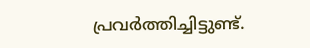പ്രവർത്തിച്ചിട്ടുണ്ട്.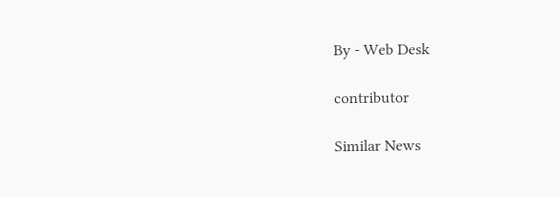By - Web Desk

contributor

Similar News